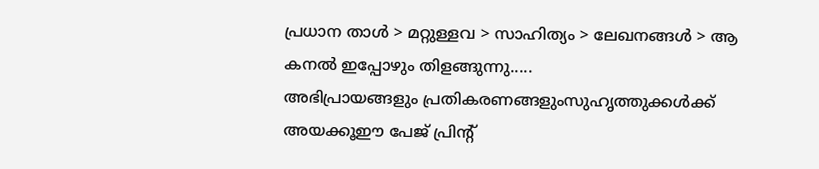പ്രധാന താള്‍ > മറ്റുള്ളവ > സാഹിത്യം > ലേഖനങ്ങള്‍ > ആ കനല്‍ ഇപ്പോഴും തിളങ്ങുന്നു.....
അഭിപ്രായങ്ങളും പ്രതികരണങ്ങളുംസുഹൃത്തുക്കള്‍ക്ക് അയക്കൂഈ പേജ് പ്രിന്‍റ്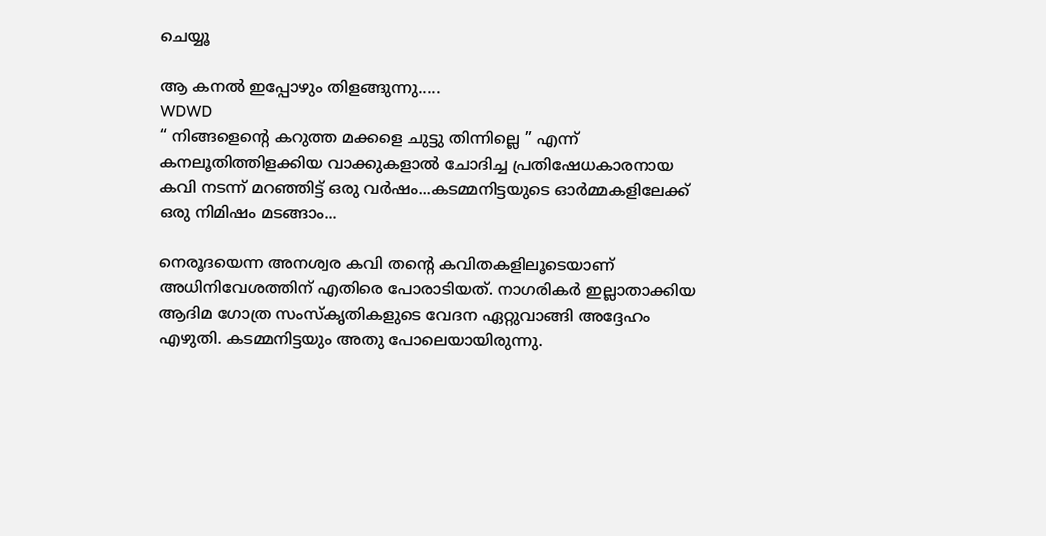ചെയ്യൂ

ആ കനല്‍ ഇപ്പോഴും തിളങ്ങുന്നു.....
WDWD
“ നിങ്ങളെന്‍റെ കറുത്ത മക്കളെ ചുട്ടു തിന്നില്ലെ ” എന്ന് കനലൂതിത്തിളക്കിയ വാക്കുകളാല്‍ ചോദിച്ച പ്രതിഷേധകാരനായ കവി നടന്ന് മറഞ്ഞിട്ട് ഒരു വര്‍ഷം...കടമ്മനിട്ടയുടെ ഓര്‍മ്മകളിലേക്ക് ഒരു നിമിഷം മടങ്ങാം...

നെരൂദയെന്ന അനശ്വര കവി തന്‍റെ കവിതകളിലൂടെയാണ് അധിനിവേശത്തിന് എതിരെ പോരാടിയത്. നാഗരികര്‍ ഇല്ലാതാക്കിയ ആദിമ ഗോത്ര സംസ്‌കൃതികളുടെ വേദന ഏറ്റുവാങ്ങി അദ്ദേഹം എഴുതി. കടമ്മനിട്ടയും അതു പോലെയായിരുന്നു.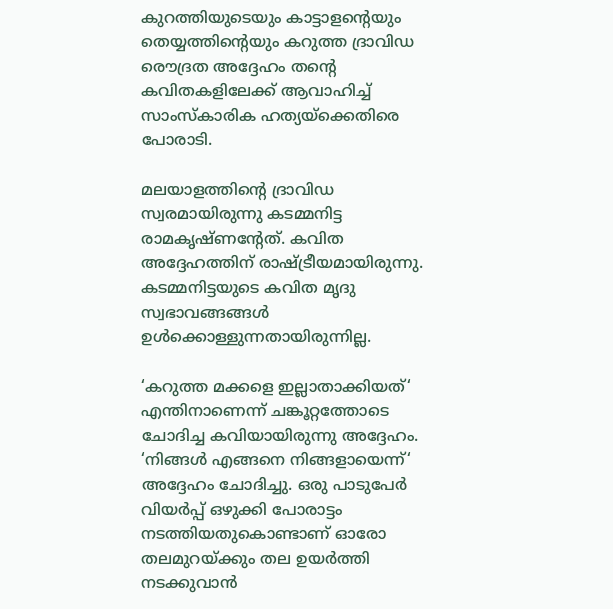കുറത്തിയുടെയും കാട്ടാളന്‍റെയും തെയ്യത്തിന്‍റെയും കറുത്ത ദ്രാവിഡ രൌദ്രത അദ്ദേഹം തന്‍റെ കവിതകളിലേക്ക് ആവാഹിച്ച് സാംസ്‌കാരിക ഹത്യയ്‌ക്കെതിരെ പോരാടി.

മലയാളത്തിന്‍റെ ദ്രാവിഡ സ്വരമായിരുന്നു കടമ്മനിട്ട രാമകൃഷ്‌ണന്‍റേത്. കവിത അദ്ദേഹത്തിന് രാഷ്‌ട്രീയമായിരുന്നു. കടമ്മനിട്ടയുടെ കവിത മൃദു സ്വഭാവങ്ങങ്ങള്‍ ഉള്‍ക്കൊള്ളുന്നതായിരുന്നില്ല.

‘കറുത്ത മക്കളെ ഇല്ലാതാക്കിയത്‘ എന്തിനാണെന്ന് ചങ്കൂറ്റത്തോടെ ചോദിച്ച കവിയായിരുന്നു അദ്ദേഹം. ‘നിങ്ങള്‍ എങ്ങനെ നിങ്ങളായെന്ന്‘ അദ്ദേഹം ചോദിച്ചു. ഒരു പാടുപേര്‍ വിയര്‍പ്പ് ഒഴുക്കി പോരാട്ടം നടത്തിയതുകൊണ്ടാണ് ഓരോ തലമുറയ്‌ക്കും തല ഉയര്‍ത്തി നടക്കുവാന്‍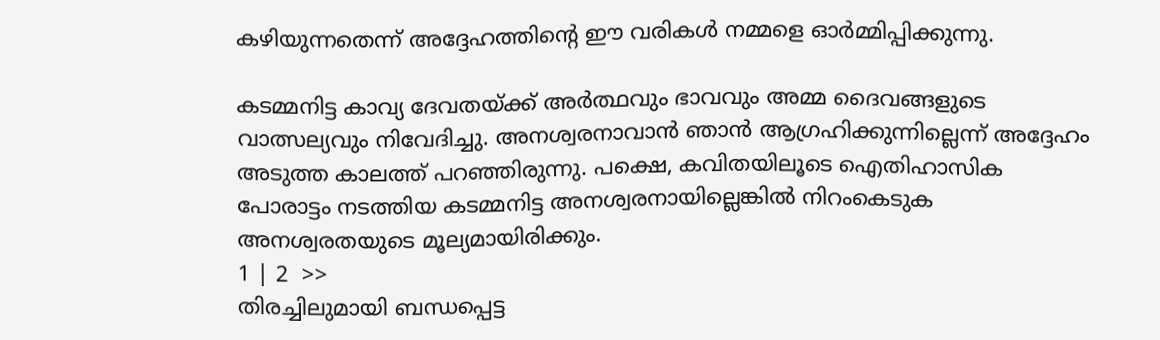കഴിയുന്നതെന്ന് അദ്ദേഹത്തിന്‍റെ ഈ വരികള്‍ നമ്മളെ ഓര്‍മ്മിപ്പിക്കുന്നു.

കടമ്മനിട്ട കാവ്യ ദേവതയ്‌ക്ക് അര്‍ത്ഥവും ഭാവവും അമ്മ ദൈവങ്ങളുടെ വാത്സല്യവും നിവേദിച്ചു. അനശ്വരനാവാന്‍ ഞാന്‍ ആഗ്രഹിക്കുന്നില്ലെന്ന് അദ്ദേഹം അടുത്ത കാലത്ത് പറഞ്ഞിരുന്നു. പക്ഷെ, കവിതയിലൂടെ ഐതിഹാസിക പോരാട്ടം നടത്തിയ കടമ്മനിട്ട അനശ്വരനായില്ലെങ്കില്‍ നിറംകെടുക അനശ്വരതയുടെ മൂല്യമായിരിക്കും.
1 | 2  >>
തിരച്ചിലുമായി ബന്ധപ്പെട്ട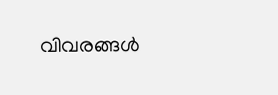വിവരങ്ങള്‍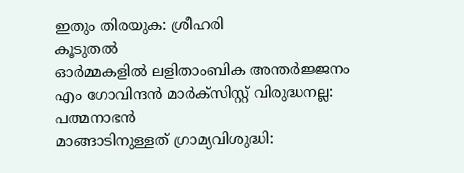ഇതും തിരയുക: ശ്രീഹരി
കൂടുതല്‍
ഓര്‍മ്മകളില്‍ ലളിതാംബിക അന്തര്‍ജ്ജനം
എം ഗോവിന്ദന്‍ മാര്‍ക്സിസ്റ്റ് വിരുദ്ധനല്ല: പത്മനാഭന്‍
മാങ്ങാടിനുള്ളത് ഗ്രാമ്യവിശുദ്ധി: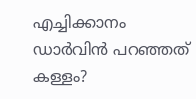എച്ചിക്കാനം
ഡാര്‍വിന്‍ പറഞ്ഞത് കള്ളം?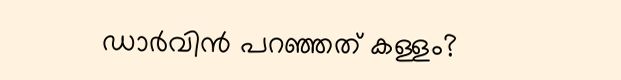ഡാര്‍വിന്‍ പറഞ്ഞത് കള്ളം?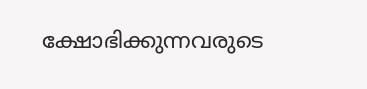ക്ഷോഭിക്കുന്നവരുടെ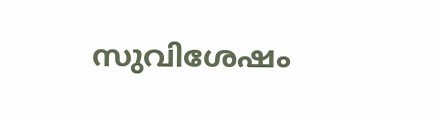സുവിശേഷം